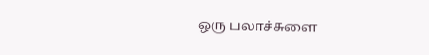ஒரு பலாச்சுளை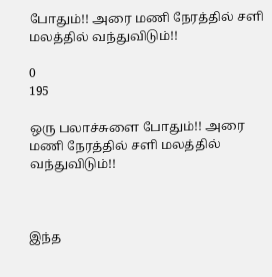போதும்!! அரை மணி நேரத்தில் சளி மலத்தில் வந்துவிடும்!!

0
195

ஒரு பலாச்சுளை போதும்!! அரை மணி நேரத்தில் சளி மலத்தில் வந்துவிடும்!!



இந்த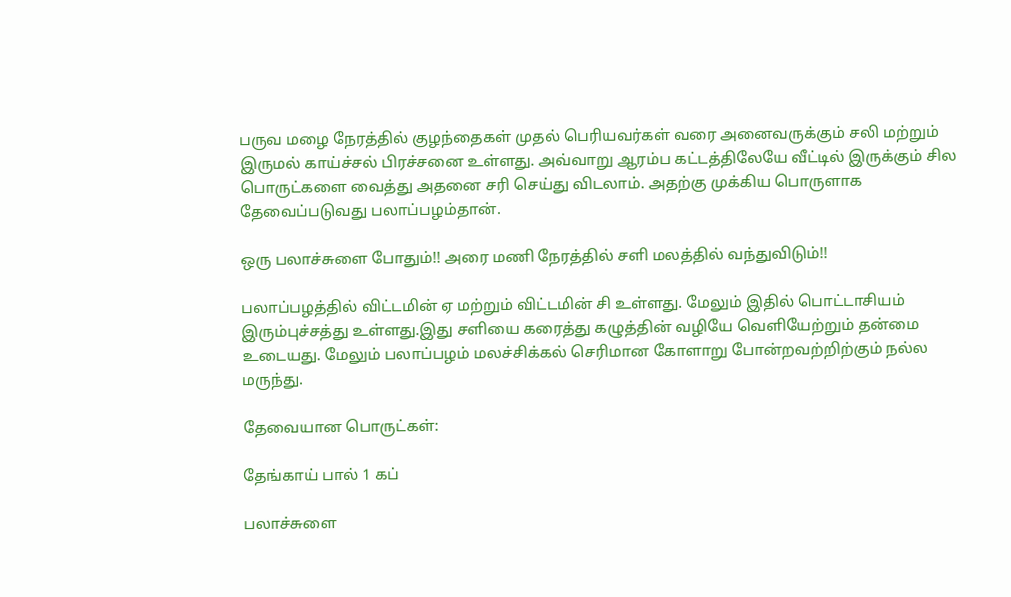பருவ மழை நேரத்தில் குழந்தைகள் முதல் பெரியவர்கள் வரை அனைவருக்கும் சலி மற்றும் இருமல் காய்ச்சல் பிரச்சனை உள்ளது. அவ்வாறு ஆரம்ப கட்டத்திலேயே வீட்டில் இருக்கும் சில பொருட்களை வைத்து அதனை சரி செய்து விடலாம். அதற்கு முக்கிய பொருளாக தேவைப்படுவது பலாப்பழம்தான்.

ஒரு பலாச்சுளை போதும்!! அரை மணி நேரத்தில் சளி மலத்தில் வந்துவிடும்!!

பலாப்பழத்தில் விட்டமின் ஏ மற்றும் விட்டமின் சி உள்ளது. மேலும் இதில் பொட்டாசியம் இரும்புச்சத்து உள்ளது.இது சளியை கரைத்து கழுத்தின் வழியே வெளியேற்றும் தன்மை உடையது. மேலும் பலாப்பழம் மலச்சிக்கல் செரிமான கோளாறு போன்றவற்றிற்கும் நல்ல மருந்து.

தேவையான பொருட்கள்:

தேங்காய் பால் 1 கப்

பலாச்சுளை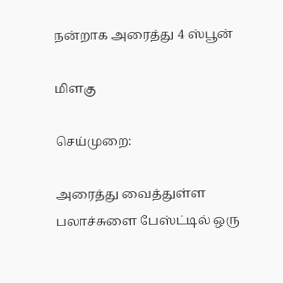நன்றாக அரைத்து 4 ஸ்பூன்

மிளகு

செய்முறை:

அரைத்து வைத்துள்ள பலாச்சுளை பேஸ்ட்டில் ஒரு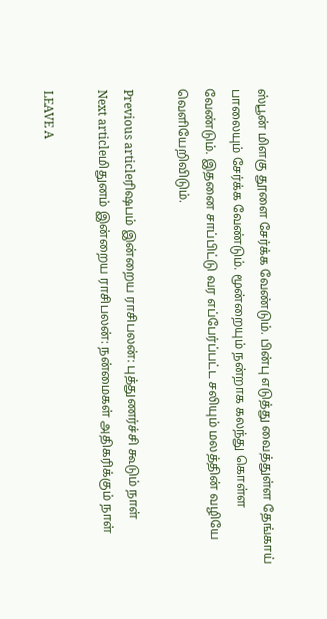ஸ்பூன் மிளகு தூளை சேர்க்க வேண்டும். பின்பு எடுத்து வைத்துள்ள தேங்காய் பாலையும் சேர்க்க வேண்டும். மூன்றையும் நன்றாக கலந்து கொள்ள வேண்டும். இதனை சாப்பிட்டு வர எப்பேர்ப்பட்ட சலியும் மலத்தின் வழியே வெளியேறிவிடும்.

Previous articleரிஷபம் இன்றைய ராசிபலன்: புத்துணர்ச்சி கூடும் நாள்
Next articleமிதுனம் இன்றைய ராசிபலன்: நன்மைகள் அதிகரிக்கும் நாள்

LEAVE A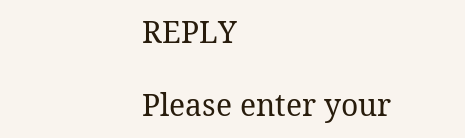REPLY

Please enter your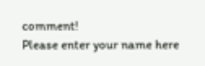comment!
Please enter your name here